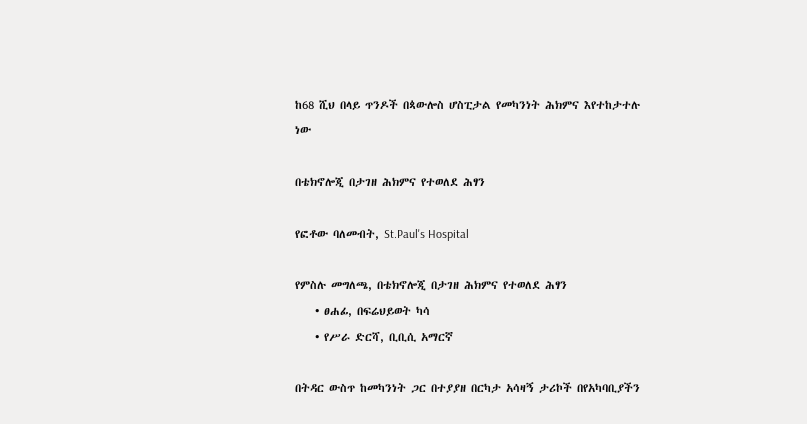ከ68 ሺህ በላይ ጥንዶች በጳውሎስ ሆስፒታል የመካንነት ሕክምና እየተከታተሉ ነው

በቴክኖሎጂ በታገዘ ሕክምና የተወለደ ሕፃን

የፎቶው ባለመብት, St.Paul's Hospital

የምስሉ መግለጫ, በቴክኖሎጂ በታገዘ ሕክምና የተወለደ ሕፃን
    • ፀሐፊ, በፍሬህይወት ካሳ
    • የሥራ ድርሻ, ቢቢሲ አማርኛ

በትዳር ውስጥ ከመካንነት ጋር በተያያዘ በርካታ አሳዛኝ ታሪኮች በየአካባቢያችን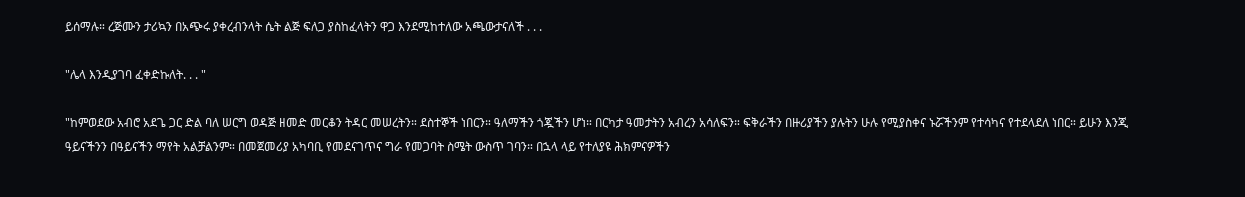ይሰማሉ። ረጅሙን ታሪኳን በአጭሩ ያቀረብንላት ሴት ልጅ ፍለጋ ያስከፈላትን ዋጋ እንደሚከተለው አጫውታናለች . . .

"ሌላ እንዲያገባ ፈቀድኩለት. . . "

"ከምወደው አብሮ አደጌ ጋር ድል ባለ ሠርግ ወዳጅ ዘመድ መርቆን ትዳር መሠረትን። ደስተኞች ነበርን። ዓለማችን ጎጇችን ሆነ። በርካታ ዓመታትን አብረን አሳለፍን። ፍቅራችን በዙሪያችን ያሉትን ሁሉ የሚያስቀና ኑሯችንም የተሳካና የተደላደለ ነበር። ይሁን እንጂ ዓይናችንን በዓይናችን ማየት አልቻልንም። በመጀመሪያ አካባቢ የመደናገጥና ግራ የመጋባት ስሜት ውስጥ ገባን። በኋላ ላይ የተለያዩ ሕክምናዎችን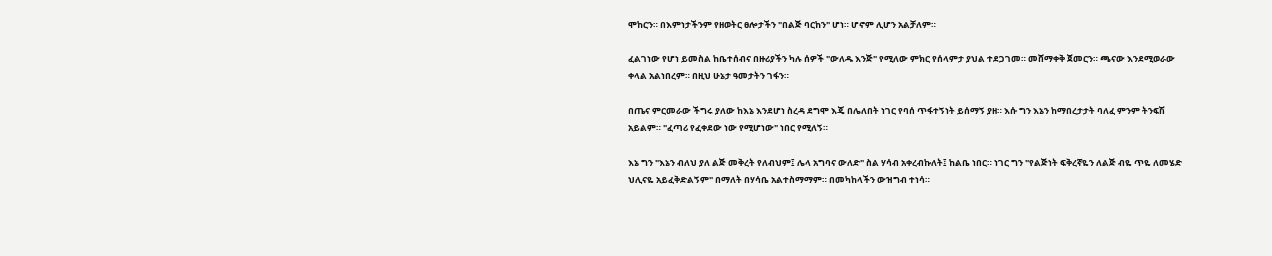ሞከርን። በእምነታችንም የዘወትር ፀሎታችን "በልጅ ባርከን" ሆነ። ሆኖም ሊሆን አልቻለም።

ፈልገነው የሆነ ይመስል ከቤተሰብና በዙሪያችን ካሉ ሰዎች "ውለዱ እንጅ" የሚለው ምክር የሰላምታ ያህል ተደጋገመ። መሸማቀቅ ጀመርን። ጫናው እንደሚወራው ቀላል አልነበረም። በዚህ ሁኔታ ዓመታትን ገፋን።

በጤና ምርመራው ችግሩ ያለው ከእኔ እንደሆነ ስረዳ ደግሞ እጄ በሌለበት ነገር የባሰ ጥፋተኝነት ይሰማኝ ያዘ። እሱ ግን እኔን ከማበረታታት ባለፈ ምንም ትንፍሽ አይልም። "ፈጣሪ የፈቀደው ነው የሚሆነው" ነበር የሚለኝ።

እኔ ግን "እኔን ብለህ ያለ ልጅ መቅረት የለብህም፤ ሌላ አግባና ውለድ" ስል ሃሳብ አቀረብኩለት፤ ከልቤ ነበር። ነገር ግን "የልጅነት ፍቅረኛዬን ለልጅ ብዬ ጥዬ ለመሄድ ህሊናዬ አይፈቅድልኝም" በማለት በሃሳቤ አልተስማማም። በመካከላችን ውዝግብ ተነሳ።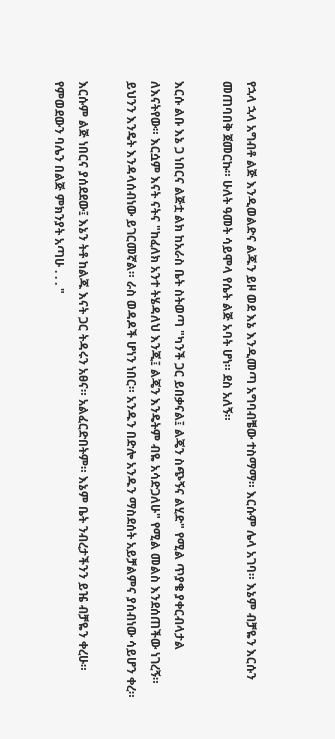የኋላ ኋላ አግብቶ ልጅ እንዲወልድና ልጁን ይዞ ወደ እኔ እንዲመጣ አግባብቼው ተስማማ። እርሱም ሌላ አገባ። እኔም ብቻዬን እርሱን መጠባበቅ ጀመርኩ። ሁለት ዓመት ሳይሞላ የሴት ልጅ አባት ሆነ። ደስ አለኝ።

እርሱ ልቡ እኔ ጋ ነበርና ልጅቷ ልክ ከአራስ ቤት ስትወጣ "ካንች ጋር ይበቃናል፤ ልጄን ስጭኝና ልሂድ" የሚል ጥያቄ ያቀርብላታል ለእናትየው። እርሷም እናት ናትና "ከፈለክ አንተ ትሄዳለህ እንጂ፤ ልጄን እንዴትም ብዬ አሳድጋለሁ" የሚል መልስ እንደሰጠችው ነገረኝ። ይህንን እንዴት እንዳላሰብነው ይገርመኛል። ራስ ወዳዶች ሆነን ነበር። አንዱን በድሎ አንዱን ማስደሰት አይቻልምና ያሰብነው ሳይሆን ቀረ።

እርሱም ልጅ ነበርና ያሰደደው፤ እኔን ትቶ ከልጁ እናት ጋር ትዳሩን አፀና። አልፈርድበትም። እኔም ቤት ንብረታችንን ይዤ ብቻዬን ቀረሁ። የምወደውን ባሌን በልጅ ምክንያት አጣሁ . . . "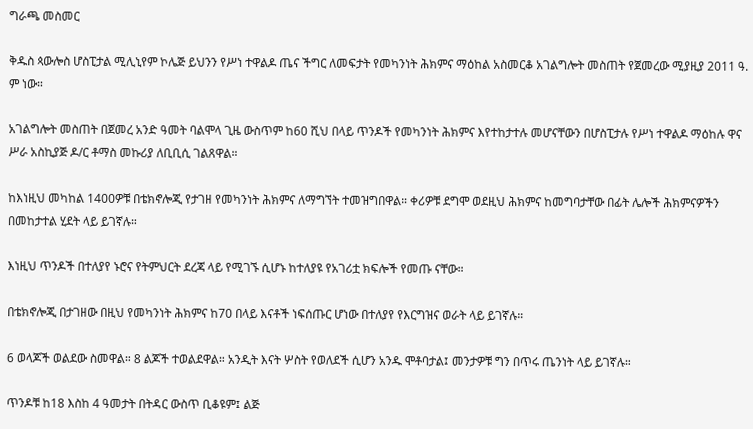ግራጫ መስመር

ቅዱስ ጳውሎስ ሆስፒታል ሚሊኒየም ኮሌጅ ይህንን የሥነ ተዋልዶ ጤና ችግር ለመፍታት የመካንነት ሕክምና ማዕከል አስመርቆ አገልግሎት መስጠት የጀመረው ሚያዚያ 2011 ዓ. ም ነው።

አገልግሎት መስጠት በጀመረ አንድ ዓመት ባልሞላ ጊዜ ውስጥም ከ60 ሺህ በላይ ጥንዶች የመካንነት ሕክምና እየተከታተሉ መሆናቸውን በሆስፒታሉ የሥነ ተዋልዶ ማዕከሉ ዋና ሥራ አስኪያጅ ዶ/ር ቶማስ መኩሪያ ለቢቢሲ ገልጸዋል።

ከእነዚህ መካከል 1400ዎቹ በቴክኖሎጂ የታገዘ የመካንነት ሕክምና ለማግኘት ተመዝግበዋል። ቀሪዎቹ ደግሞ ወደዚህ ሕክምና ከመግባታቸው በፊት ሌሎች ሕክምናዎችን በመከታተል ሂደት ላይ ይገኛሉ።

እነዚህ ጥንዶች በተለያየ ኑሮና የትምህርት ደረጃ ላይ የሚገኙ ሲሆኑ ከተለያዩ የአገሪቷ ክፍሎች የመጡ ናቸው።

በቴክኖሎጂ በታገዘው በዚህ የመካንነት ሕክምና ከ70 በላይ እናቶች ነፍሰጡር ሆነው በተለያየ የእርግዝና ወራት ላይ ይገኛሉ።

6 ወላጆች ወልደው ስመዋል። 8 ልጆች ተወልደዋል። አንዲት እናት ሦስት የወለደች ሲሆን አንዱ ሞቶባታል፤ መንታዎቹ ግን በጥሩ ጤንነት ላይ ይገኛሉ።

ጥንዶቹ ከ18 እስከ 4 ዓመታት በትዳር ውስጥ ቢቆዩም፤ ልጅ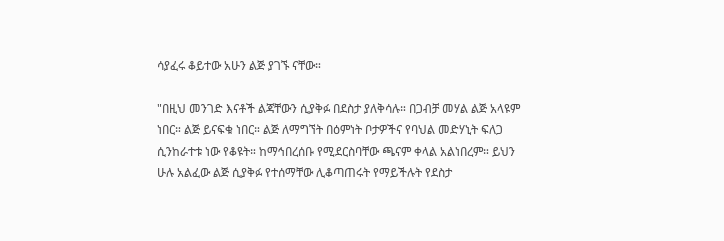ሳያፈሩ ቆይተው አሁን ልጅ ያገኙ ናቸው።

"በዚህ መንገድ እናቶች ልጃቸውን ሲያቅፉ በደስታ ያለቅሳሉ። በጋብቻ መሃል ልጅ አላዩም ነበር። ልጅ ይናፍቁ ነበር። ልጅ ለማግኘት በዕምነት ቦታዎችና የባህል መድሃኒት ፍለጋ ሲንከራተቱ ነው የቆዩት። ከማኅበረሰቡ የሚደርስባቸው ጫናም ቀላል አልነበረም። ይህን ሁሉ አልፈው ልጅ ሲያቅፉ የተሰማቸው ሊቆጣጠሩት የማይችሉት የደስታ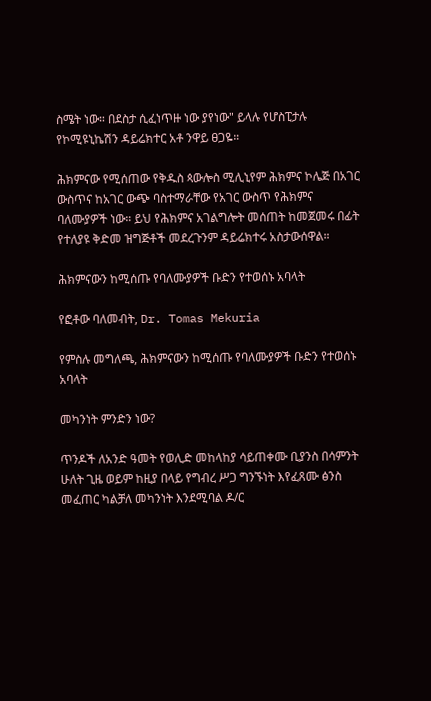ስሜት ነው። በደስታ ሲፈነጥዙ ነው ያየነው" ይላሉ የሆስፒታሉ የኮሚዩኒኬሽን ዳይሬክተር አቶ ንዋይ ፀጋዬ።

ሕክምናው የሚሰጠው የቅዱስ ጳውሎስ ሚሊኒየም ሕክምና ኮሌጅ በአገር ውስጥና ከአገር ውጭ ባስተማራቸው የአገር ውስጥ የሕክምና ባለሙያዎች ነው። ይህ የሕክምና አገልግሎት መሰጠት ከመጀመሩ በፊት የተለያዩ ቅድመ ዝግጅቶች መደረጉንም ዳይሬክተሩ አስታውሰዋል።

ሕክምናውን ከሚሰጡ የባለሙያዎች ቡድን የተወሰኑ አባላት

የፎቶው ባለመብት, Dr. Tomas Mekuria

የምስሉ መግለጫ, ሕክምናውን ከሚሰጡ የባለሙያዎች ቡድን የተወሰኑ አባላት

መካንነት ምንድን ነው?

ጥንዶች ለአንድ ዓመት የወሊድ መከላከያ ሳይጠቀሙ ቢያንስ በሳምንት ሁለት ጊዜ ወይም ከዚያ በላይ የግብረ ሥጋ ግንኙነት እየፈጸሙ ፅንስ መፈጠር ካልቻለ መካንነት እንደሚባል ዶ/ር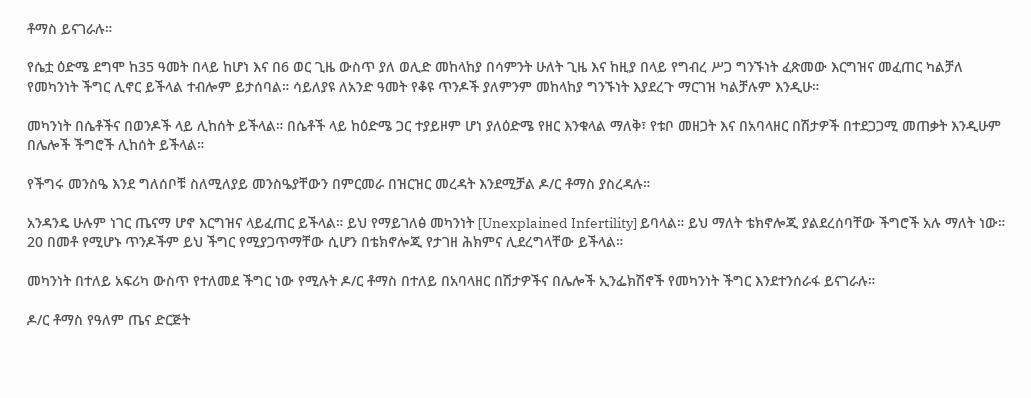ቶማስ ይናገራሉ።

የሴቷ ዕድሜ ደግሞ ከ35 ዓመት በላይ ከሆነ እና በ6 ወር ጊዜ ውስጥ ያለ ወሊድ መከላከያ በሳምንት ሁለት ጊዜ እና ከዚያ በላይ የግብረ ሥጋ ግንኙነት ፈጽመው እርግዝና መፈጠር ካልቻለ የመካንነት ችግር ሊኖር ይችላል ተብሎም ይታሰባል። ሳይለያዩ ለአንድ ዓመት የቆዩ ጥንዶች ያለምንም መከላከያ ግንኙነት እያደረጉ ማርገዝ ካልቻሉም እንዲሁ።

መካንነት በሴቶችና በወንዶች ላይ ሊከሰት ይችላል። በሴቶች ላይ ከዕድሜ ጋር ተያይዞም ሆነ ያለዕድሜ የዘር እንቁላል ማለቅ፣ የቱቦ መዘጋት እና በአባላዘር በሽታዎች በተደጋጋሚ መጠቃት እንዲሁም በሌሎች ችግሮች ሊከሰት ይችላል።

የችግሩ መንስዔ እንደ ግለሰቦቹ ስለሚለያይ መንስዔያቸውን በምርመራ በዝርዝር መረዳት እንደሚቻል ዶ/ር ቶማስ ያስረዳሉ።

አንዳንዴ ሁሉም ነገር ጤናማ ሆኖ እርግዝና ላይፈጠር ይችላል። ይህ የማይገለፅ መካንነት [Unexplained Infertility] ይባላል። ይህ ማለት ቴክኖሎጂ ያልደረሰባቸው ችግሮች አሉ ማለት ነው። 20 በመቶ የሚሆኑ ጥንዶችም ይህ ችግር የሚያጋጥማቸው ሲሆን በቴክኖሎጂ የታገዘ ሕክምና ሊደረግላቸው ይችላል።

መካንነት በተለይ አፍሪካ ውስጥ የተለመደ ችግር ነው የሚሉት ዶ/ር ቶማስ በተለይ በአባላዘር በሽታዎችና በሌሎች ኢንፌክሽኖች የመካንነት ችግር እንደተንሰራፋ ይናገራሉ።

ዶ/ር ቶማስ የዓለም ጤና ድርጅት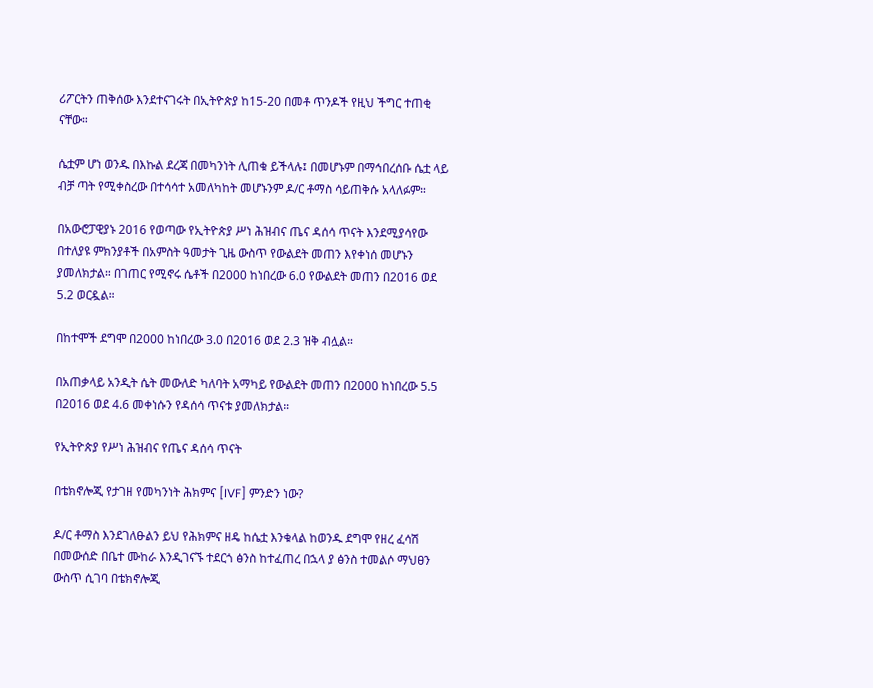ሪፖርትን ጠቅሰው እንደተናገሩት በኢትዮጵያ ከ15-20 በመቶ ጥንዶች የዚህ ችግር ተጠቂ ናቸው።

ሴቷም ሆነ ወንዱ በእኩል ደረጃ በመካንነት ሊጠቁ ይችላሉ፤ በመሆኑም በማኅበረሰቡ ሴቷ ላይ ብቻ ጣት የሚቀስረው በተሳሳተ አመለካከት መሆኑንም ዶ/ር ቶማስ ሳይጠቅሱ አላለፉም።

በአውሮፓዊያኑ 2016 የወጣው የኢትዮጵያ ሥነ ሕዝብና ጤና ዳሰሳ ጥናት እንደሚያሳየው በተለያዩ ምክንያቶች በአምስት ዓመታት ጊዜ ውስጥ የውልደት መጠን እየቀነሰ መሆኑን ያመለክታል። በገጠር የሚኖሩ ሴቶች በ2000 ከነበረው 6.0 የውልደት መጠን በ2016 ወደ 5.2 ወርዷል።

በከተሞች ደግሞ በ2000 ከነበረው 3.0 በ2016 ወደ 2.3 ዝቅ ብሏል።

በአጠቃላይ አንዲት ሴት መውለድ ካለባት አማካይ የውልደት መጠን በ2000 ከነበረው 5.5 በ2016 ወደ 4.6 መቀነሱን የዳሰሳ ጥናቱ ያመለክታል።

የኢትዮጵያ የሥነ ሕዝብና የጤና ዳሰሳ ጥናት

በቴክኖሎጂ የታገዘ የመካንነት ሕክምና [IVF] ምንድን ነው?

ዶ/ር ቶማስ እንደገለፁልን ይህ የሕክምና ዘዴ ከሴቷ እንቁላል ከወንዱ ደግሞ የዘረ ፈሳሽ በመውሰድ በቤተ ሙከራ እንዲገናኙ ተደርጎ ፅንስ ከተፈጠረ በኋላ ያ ፅንስ ተመልሶ ማህፀን ውስጥ ሲገባ በቴክኖሎጂ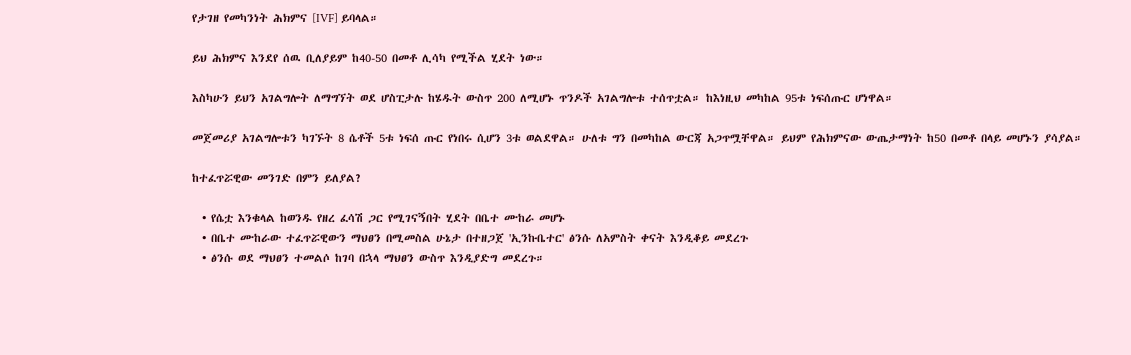የታገዘ የመካንነት ሕክምና [IVF] ይባላል።

ይህ ሕክምና እንደየ ሰዉ ቢለያይም ከ40-50 በመቶ ሊሳካ የሚችል ሂደት ነው።

እስካሁን ይህን አገልግሎት ለማግኘት ወደ ሆስፒታሉ ከሄዱት ውስጥ 200 ለሚሆኑ ጥንዶች አገልግሎቱ ተሰጥቷል። ከእነዚህ መካከል 95ቱ ነፍሰጡር ሆነዋል።

መጀመሪያ አገልግሎቱን ካገኙት 8 ሴቶች 5ቱ ነፍሰ ጡር የነበሩ ሲሆን 3ቱ ወልደዋል። ሁለቱ ግን በመካከል ውርጃ አጋጥሟቸዋል። ይህም የሕክምናው ውጤታማነት ከ50 በመቶ በላይ መሆኑን ያሳያል።

ከተፈጥሯዊው መንገድ በምን ይለያል?

  • የሴቷ እንቁላል ከወንዱ የዘረ ፈሳሽ ጋር የሚገናኝበት ሂደት በቤተ ሙከራ መሆኑ
  • በቤተ ሙከራው ተፈጥሯዊውን ማህፀን በሚመስል ሁኔታ በተዘጋጀ 'ኢንኩቤተር' ፅንሱ ለአምስት ቀናት እንዲቆይ መደረጉ
  • ፅንሱ ወደ ማህፀን ተመልሶ ከገባ በኋላ ማህፀን ውስጥ እንዲያድግ መደረጉ።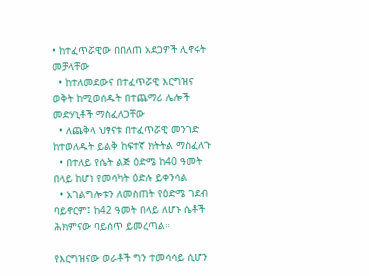• ከተፈጥሯዊው በበለጠ አደጋዎች ሊኖሩት መቻላቸው
  • ከተለመደውና በተፈጥሯዊ እርግዝና ወቅት ከሚወሰዱት በተጨማሪ ሌሎች መድሃኒቶች ማስፈለጋቸው
  • ለጨቅላ ህፃናቱ በተፈጥሯዊ መንገድ ከተወለዱት ይልቅ ከፍተኛ ክትትል ማስፈለጉ
  • በተለይ የሴት ልጅ ዕድሜ ከ40 ዓመት በላይ ከሆነ የመሳካት ዕድሉ ይቀንሳል
  • አገልግሎቱን ለመስጠት የዕድሜ ገደብ ባይኖርም፤ ከ42 ዓመት በላይ ለሆኑ ሴቶች ሕክምናው ባይሰጥ ይመረጣል።

የእርግዝናው ወራቶች ግን ተመሳሳይ ሲሆን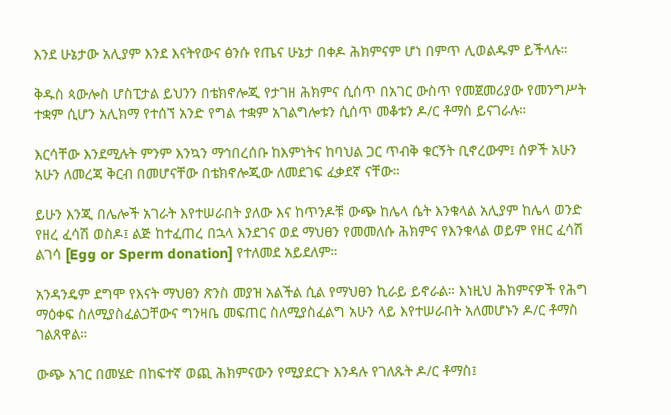እንደ ሁኔታው አሊያም እንደ እናትየውና ፅንሱ የጤና ሁኔታ በቀዶ ሕክምናም ሆነ በምጥ ሊወልዱም ይችላሉ።

ቅዱስ ጳውሎስ ሆስፒታል ይህንን በቴክኖሎጂ የታገዘ ሕክምና ሲሰጥ በአገር ውስጥ የመጀመሪያው የመንግሥት ተቋም ሲሆን አሊክማ የተሰኘ አንድ የግል ተቋም አገልግሎቱን ሲሰጥ መቆቱን ዶ/ር ቶማስ ይናገራሉ።

እርሳቸው እንደሚሉት ምንም እንኳን ማኅበረሰቡ ከእምነትና ከባህል ጋር ጥብቅ ቁርኝት ቢኖረውም፤ ሰዎች አሁን አሁን ለመረጃ ቅርብ በመሆናቸው በቴክኖሎጂው ለመደገፍ ፈቃደኛ ናቸው።

ይሁን እንጂ በሌሎች አገራት እየተሠራበት ያለው እና ከጥንዶቹ ውጭ ከሌላ ሴት እንቁላል አሊያም ከሌላ ወንድ የዘረ ፈሳሽ ወስዶ፤ ልጅ ከተፈጠረ በኋላ እንደገና ወደ ማህፀን የመመለሱ ሕክምና የእንቁላል ወይም የዘር ፈሳሽ ልገሳ [Egg or Sperm donation] የተለመደ አይደለም።

አንዳንዴም ደግሞ የእናት ማህፀን ጽንስ መያዝ አልችል ሲል የማህፀን ኪራይ ይኖራል። እነዚህ ሕክምናዎች የሕግ ማዕቀፍ ስለሚያስፈልጋቸውና ግንዛቤ መፍጠር ስለሚያስፈልግ አሁን ላይ እየተሠራበት አለመሆኑን ዶ/ር ቶማስ ገልጸዋል።

ውጭ አገር በመሄድ በከፍተኛ ወጪ ሕክምናውን የሚያደርጉ እንዳሉ የገለጹት ዶ/ር ቶማስ፤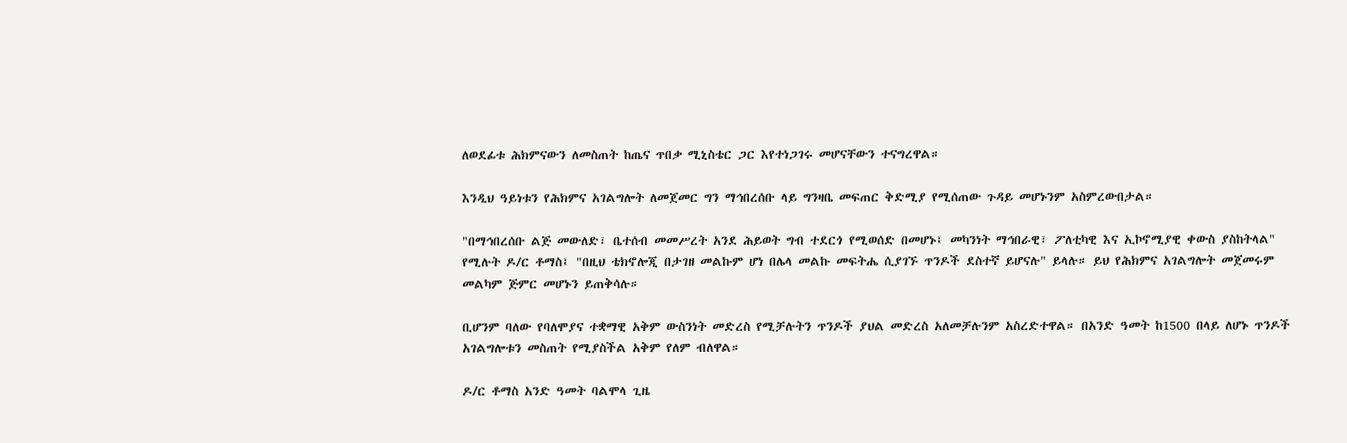ለወደፊቱ ሕክምናውን ለመስጠት ከጤና ጥበቃ ሚኒስቴር ጋር እየተነጋገሩ መሆናቸውን ተናግረዋል።

እንዲህ ዓይነቱን የሕክምና አገልግሎት ለመጀመር ግን ማኅበረሰቡ ላይ ግንዛቤ መፍጠር ቅድሚያ የሚሰጠው ጉዳይ መሆኑንም አስምረውበታል።

"በማኅበረሰቡ ልጅ መውለድ፣ ቤተሰብ መመሥረት አንደ ሕይወት ግብ ተደርጎ የሚወሰድ በመሆኑ፤ መካንነት ማኅበራዊ፣ ፖለቲካዊ እና ኢኮኖሚያዊ ቀውስ ያስከትላል" የሚሉት ዶ/ር ቶማስ፤ "በዚህ ቴክኖሎጂ በታገዘ መልኩም ሆነ በሌላ መልኩ መፍትሔ ሲያገኙ ጥንዶች ደስተኛ ይሆናሉ" ይላሉ። ይህ የሕክምና አገልግሎት መጀመሩም መልካም ጅምር መሆኑን ይጠቅሳሉ።

ቢሆንም ባለው የባለሞያና ተቋማዊ አቅም ውስንነት መድረስ የሚቻሉትን ጥንዶች ያህል መድረስ አለመቻሉንም አስረድተዋል። በአንድ ዓመት ከ1500 በላይ ለሆኑ ጥንዶች አገልግሎቱን መስጠት የሚያስችል አቅም የለም ብለዋል።

ዶ/ር ቶማስ አንድ ዓመት ባልሞላ ጊዜ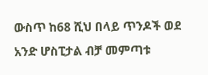ውስጥ ከ68 ሺህ በላይ ጥንዶች ወደ አንድ ሆስፒታል ብቻ መምጣቱ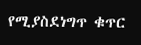የሚያስደነግጥ ቁጥር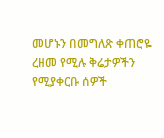መሆኑን በመግለጽ ቀጠሮዬ ረዘመ የሚሉ ቅሬታዎችን የሚያቀርቡ ሰዎች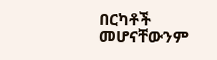በርካቶች መሆናቸውንም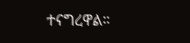ተናግረዋል።